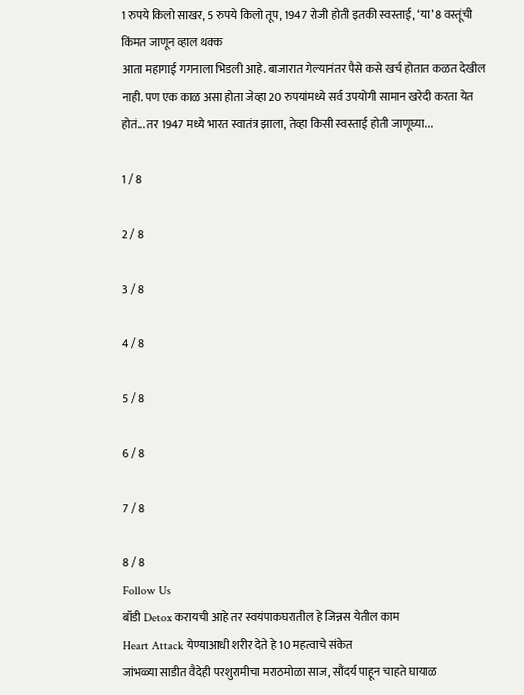1 रुपये किलो साखर, 5 रुपये किलो तूप, 1947 रोजी होती इतकी स्वस्ताई, ‘या’ 8 वस्तूंची किंमत जाणून व्हाल थक्क
आता महागाई गगनाला भिडली आहे. बाजारात गेल्यानंतर पैसे कसे खर्च होतात कळत देखील नाही. पण एक काळ असा होता जेव्हा 20 रुपयांमध्ये सर्व उपयोगी सामान खरेदी करता येत होतं... तर 1947 मध्ये भारत स्वातंत्र झाला, तेव्हा किसी स्वस्ताई होती जाणूघ्या...

1 / 8

2 / 8

3 / 8

4 / 8

5 / 8

6 / 8

7 / 8

8 / 8
Follow Us
बॉडी Detox करायची आहे तर स्वयंपाकघरातील हे जिन्नस येतील काम
Heart Attack येण्याआधी शरीर देते हे 10 महत्वाचे संकेत
जांभळ्या साडीत वैदेही परशुरामीचा मराठमोळा साज, सौंदर्य पाहून चाहते घायाळ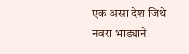एक असा देश जिथे नवरा भाड्याने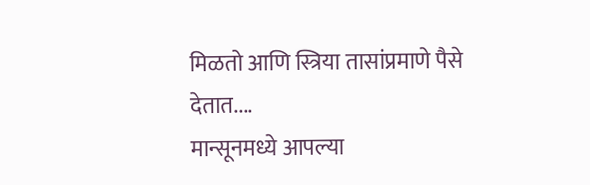मिळतो आणि स्त्रिया तासांप्रमाणे पैसे देतात....
मान्सूनमध्ये आपल्या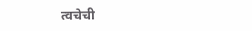त्वचेची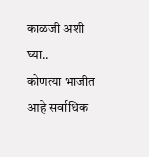काळजी अशी घ्या..
कोणत्या भाजीत आहे सर्वाधिक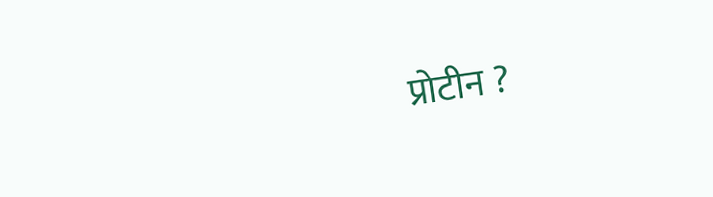प्रोटीन ?